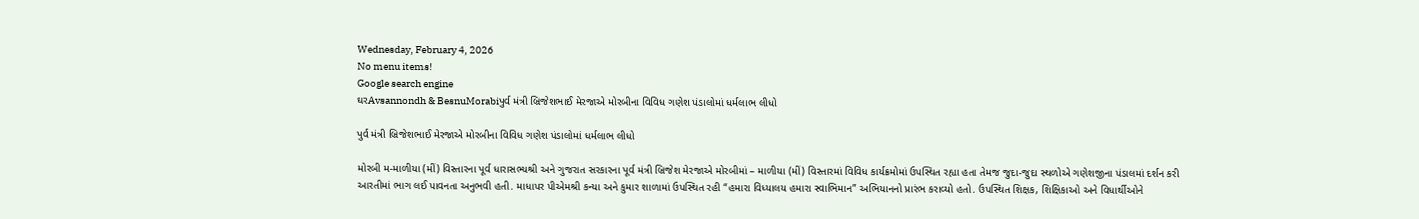Wednesday, February 4, 2026
No menu items!
Google search engine
ઘરAvsannondh & BesnuMorabiપુર્વ મંત્રી બ્રિજેશભાઈ મેરજાએ મોરબીના વિવિધ ગણેશ પંડાલોમાં ધર્મલાભ લીધો

પુર્વ મંત્રી બ્રિજેશભાઈ મેરજાએ મોરબીના વિવિધ ગણેશ પંડાલોમાં ધર્મલાભ લીધો

મોરબી મ-માળીયા (મીં) વિસ્તારના પૂર્વ ધારાસભ્યશ્રી અને ગુજરાત સરકારના પૂર્વ મંત્રી બ્રિજેશ મેરજાએ મોરબીમાં – માળીયા (મીં) વિસ્તારમાં વિવિધ કાર્યક્રમોમાં ઉપસ્થિત રહ્યા હતા તેમજ જુદા-જુદા સ્થળોએ ગણેશજીના પંડાલમાં દર્શન કરી આરતીમાં ભાગ લઈ પાવનતા અનુભવી હતી. માધાપર પીએમશ્રી કન્યા અને કુમાર શાળામાં ઉપસ્થિત રહી “હમારા વિધ્યાલય હમારા સ્વાભિમાન” અભિયાનનો પ્રારંભ કરાવ્યો હતો. ઉપસ્થિત શિક્ષક, શિક્ષિકાઓ અને વિધાર્થીઓને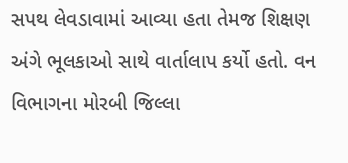સપથ લેવડાવામાં આવ્યા હતા તેમજ શિક્ષણ અંગે ભૂલકાઓ સાથે વાર્તાલાપ કર્યો હતો. વન વિભાગના મોરબી જિલ્લા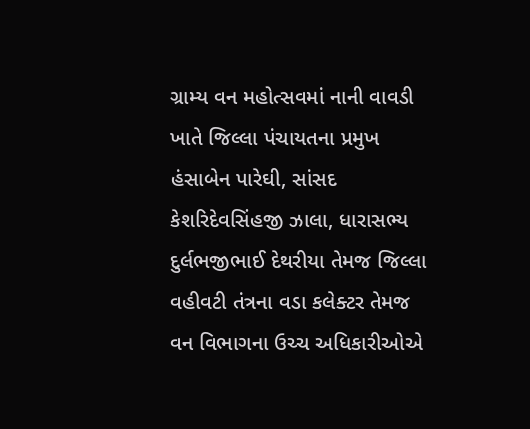ગ્રામ્ય વન મહોત્સવમાં નાની વાવડી ખાતે જિલ્લા પંચાયતના પ્રમુખ હંસાબેન પારેઘી, સાંસદ કેશરિદેવસિંહજી ઝાલા, ધારાસભ્ય દુર્લભજીભાઈ દેથરીયા તેમજ જિલ્લા વહીવટી તંત્રના વડા કલેક્ટર તેમજ વન વિભાગના ઉચ્ચ અધિકારીઓએ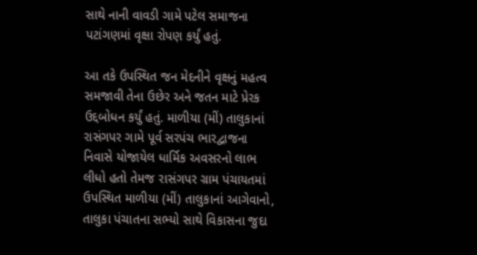સાથે નાની વાવડી ગામે પટેલ સમાજના પટાંગણમાં વૃક્ષા રોપણ કર્યું હતું.

આ તકે ઉપસ્થિત જન મેદનીને વૃક્ષનું મહત્વ સમજાવી તેના ઉછેર અને જતન માટે પ્રેરક ઉદ્દબોધન કર્યું હતું. માળીયા (મીં) તાલુકાનાં રાસંગપર ગામે પૂર્વ સરપંચ ભારદ્વાજના નિવાસે યોજાયેલ ધાર્મિક અવસરનો લાભ લીધો હતો તેમજ રાસંગપર ગ્રામ પંચાયતમાં ઉપસ્થિત માળીયા (મીં) તાલુકાનાં આગેવાનો, તાલુકા પંચાતના સભ્યો સાથે વિકાસના જુદા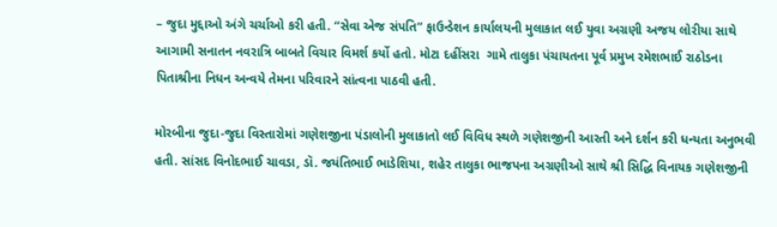– જુદા મુદ્દાઓ અંગે ચર્ચાઓ કરી હતી. “સેવા એજ સંપતિ” ફાઉન્ડેશન કાર્યાલયની મુલાકાત લઈ યુવા અગ્રણી અજય લોરીયા સાથે આગામી સનાતન નવરાત્રિ બાબતે વિચાર વિમર્શ કર્યો હતો. મોટા દહીંસરા  ગામે તાલુકા પંચાયતના પૂર્વ પ્રમુખ રમેશભાઈ રાઠોડના પિતાશ્રીના નિધન અન્વયે તેમના પરિવારને સાંત્વના પાઠવી હતી.

મોરબીના જુદા-જુદા વિસ્તારોમાં ગણેશજીના પંડાલોની મુલાકાતો લઈ વિવિધ સ્થળે ગણેશજીની આરતી અને દર્શન કરી ધન્યતા અનુભવી હતી. સાંસદ વિનોદભાઈ ચાવડા, ડૉ. જયંતિભાઈ ભાડેશિયા, શહેર તાલુકા ભાજપના અગ્રણીઓ સાથે શ્રી સિદ્ધિ વિનાયક ગણેશજીની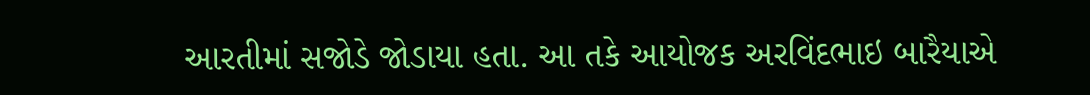આરતીમાં સજોડે જોડાયા હતા. આ તકે આયોજક અરવિંદભાઇ બારૈયાએ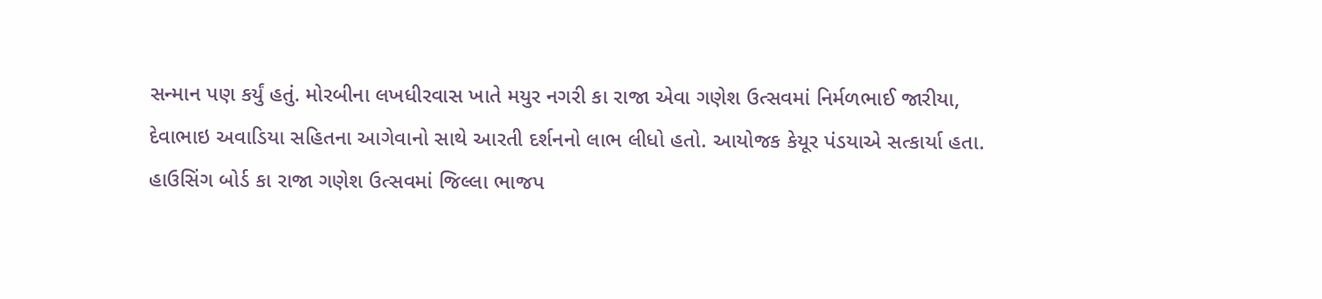સન્માન પણ કર્યું હતું. મોરબીના લખધીરવાસ ખાતે મયુર નગરી કા રાજા એવા ગણેશ ઉત્સવમાં નિર્મળભાઈ જારીયા, દેવાભાઇ અવાડિયા સહિતના આગેવાનો સાથે આરતી દર્શનનો લાભ લીધો હતો. આયોજક કેયૂર પંડયાએ સત્કાર્યા હતા. હાઉસિંગ બોર્ડ કા રાજા ગણેશ ઉત્સવમાં જિલ્લા ભાજપ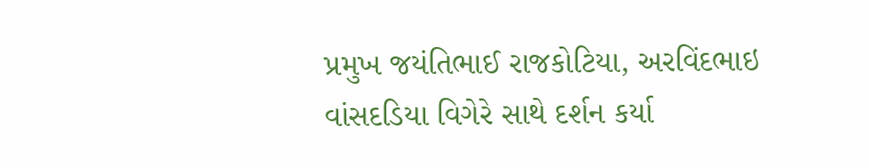પ્રમુખ જયંતિભાઈ રાજકોટિયા, અરવિંદભાઇ વાંસદડિયા વિગેરે સાથે દર્શન કર્યા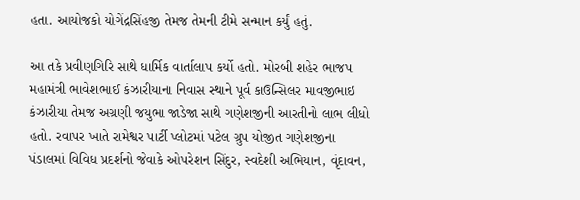હતા. આયોજકો યોગેંદ્રસિંહજી તેમજ તેમની ટીમે સન્માન કર્યું હતું.

આ તકે પ્રવીણગિરિ સાથે ધાર્મિક વાર્તાલાપ કર્યો હતો. મોરબી શહેર ભાજપ મહામંત્રી ભાવેશભાઈ કંઝારીયાના નિવાસ સ્થાને પૂર્વ કાઉન્સિલર માવજીભાઇ કંઝારીયા તેમજ અગ્રણી જયુભા જાડેજા સાથે ગણેશજીની આરતીનો લાભ લીધો હતો. રવાપર ખાતે રામેશ્વર પાર્ટી પ્લોટમાં પટેલ ગ્રુપ યોજીત ગણેશજીના પંડાલમાં વિવિધ પ્રદર્શનો જેવાકે ઓપરેશન સિંદુર, સ્વદેશી અભિયાન, વૃંદાવન,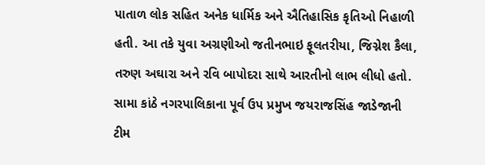પાતાળ લોક સહિત અનેક ધાર્મિક અને ઐતિહાસિક કૃતિઓ નિહાળી હતી. આ તકે યુવા અગ્રણીઓ જતીનભાઇ ફૂલતરીયા, જિગ્નેશ કૈલા, તરુણ અઘારા અને રવિ બાપોદરા સાથે આરતીનો લાભ લીધો હતો. સામા કાંઠે નગરપાલિકાના પૂર્વ ઉપ પ્રમુખ જયરાજસિંહ જાડેજાની ટીમ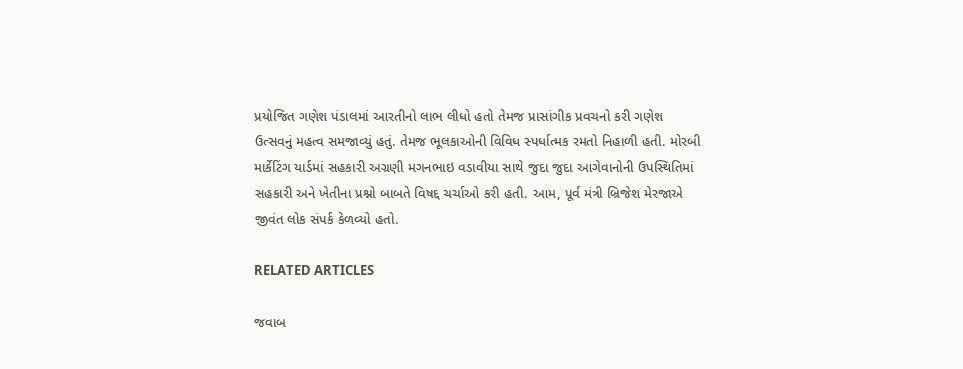પ્રયોજિત ગણેશ પંડાલમાં આરતીનો લાભ લીધો હતો તેમજ પ્રાસાંગીક પ્રવચનો કરી ગણેશ ઉત્સવનું મહત્વ સમજાવ્યું હતું. તેમજ ભૂલકાઓની વિવિધ સ્પર્ધાત્મક રમતો નિહાળી હતી. મોરબી માર્કેટિંગ યાર્ડમાં સહકારી અગ્રણી મગનભાઇ વડાવીયા સાથે જુદા જુદા આગેવાનોની ઉપસ્થિતિમાં સહકારી અને ખેતીના પ્રશ્નો બાબતે વિષદ્દ ચર્ચાઓ કરી હતી. આમ, પૂર્વ મંત્રી બ્રિજેશ મેરજાએ જીવંત લોક સંપર્ક કેળવ્યો હતો.

RELATED ARTICLES

જવાબ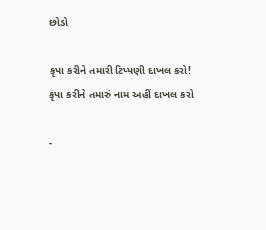છોડો

કૃપા કરીને તમારી ટિપ્પણી દાખલ કરો!
કૃપા કરીને તમારું નામ અહીં દાખલ કરો

-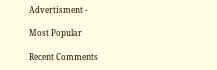Advertisment -

Most Popular

Recent Comments